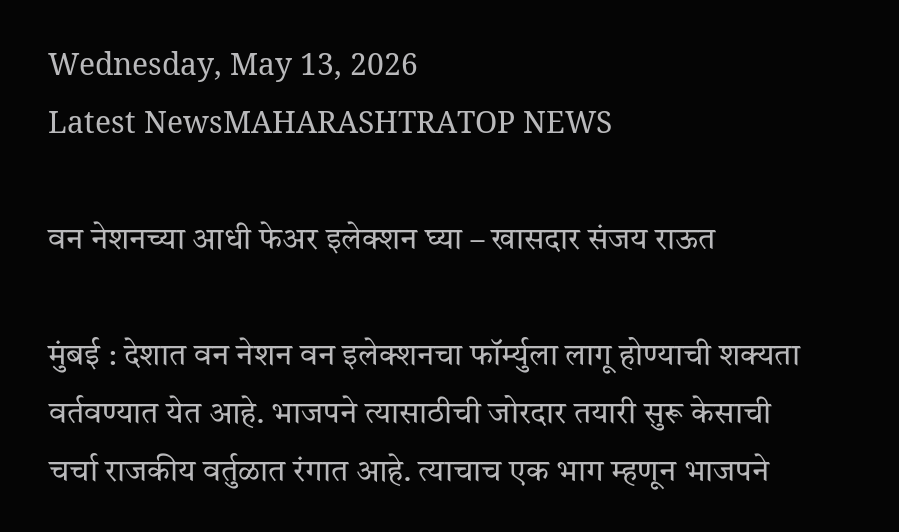Wednesday, May 13, 2026
Latest NewsMAHARASHTRATOP NEWS

वन नेशनच्या आधी फेअर इलेक्शन घ्या – खासदार संजय राऊत

मुंबई : देशात वन नेशन वन इलेक्शनचा फॉर्म्युला लागू होण्याची शक्यता वर्तवण्यात येत आहे. भाजपने त्यासाठीची जोरदार तयारी सुरू केसाची चर्चा राजकीय वर्तुळात रंगात आहे. त्याचाच एक भाग म्हणून भाजपने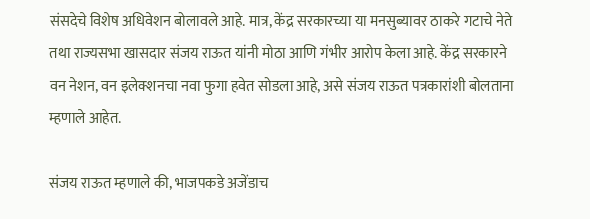संसदेचे विशेष अधिवेशन बोलावले आहे. मात्र, केंद्र सरकारच्या या मनसुब्यावर ठाकरे गटाचे नेते तथा राज्यसभा खासदार संजय राऊत यांनी मोठा आणि गंभीर आरोप केला आहे. केंद्र सरकारने वन नेशन, वन इलेक्शनचा नवा फुगा हवेत सोडला आहे, असे संजय राऊत पत्रकारांशी बोलताना म्हणाले आहेत.

संजय राऊत म्हणाले की, भाजपकडे अजेंडाच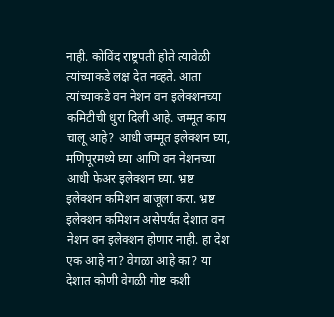नाही. कोविंद राष्ट्रपती होते त्यावेळी त्यांच्याकडे लक्ष देत नव्हते. आता त्यांच्याकडे वन नेशन वन इलेक्शनच्या कमिटीची धुरा दिली आहे. जम्मूत काय चालू आहे? आधी जम्मूत इलेक्शन घ्या, मणिपूरमध्ये घ्या आणि वन नेशनच्या आधी फेअर इलेक्शन घ्या. भ्रष्ट इलेक्शन कमिशन बाजूला करा. भ्रष्ट इलेक्शन कमिशन असेपर्यंत देशात वन नेशन वन इलेक्शन होणार नाही. हा देश एक आहे ना? वेगळा आहे का? या देशात कोणी वेगळी गोष्ट कशी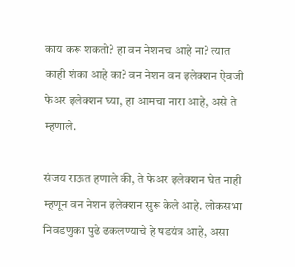काय करू शकतो? हा वन नेशनच आहे ना? त्यात काही शंका आहे का? वन नेशन वन इलेक्शन ऐवजी फेअर इलेक्शन घ्या, हा आमचा नारा आहे, असे ते म्हणाले.

संजय राऊत हणाले की, ते फेअर इलेक्शन घेत नाही म्हणून वन नेशन इलेक्शन सुरू केले आहे. लोकसभा निवडणुका पुढे ढकलण्याचे हे षडयंत्र आहे, असा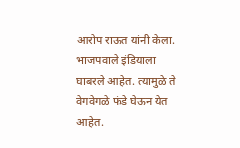आरोप राऊत यांनी केला. भाजपवाले इंडियाला घाबरले आहेत. त्यामुळे ते वेगवेगळे फंडे घेऊन येत आहेत.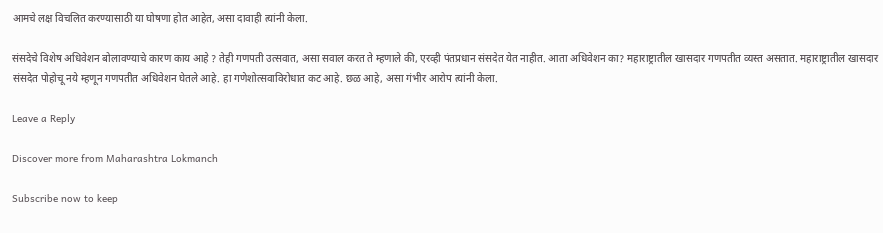आमचे लक्ष विचलित करण्यासाठी या घोषणा होत आहेत, असा दावाही त्यांनी केला.

संसदेचे विशेष अधिवेशन बोलावण्याचे कारण काय आहे ? तेही गणपती उत्सवात, असा सवाल करत ते म्हणाले की, एरव्ही पंतप्रधान संसदेत येत नाहीत. आता अधिवेशन का? महाराष्ट्रातील खासदार गणपतीत व्यस्त असतात. महाराष्ट्रातील खासदार संसदेत पोहोचू नये म्हणून गणपतीत अधिवेशन घेतले आहे. हा गणेशोत्सवाविरोधात कट आहे. छळ आहे, असा गंभीर आरोप त्यांनी केला.

Leave a Reply

Discover more from Maharashtra Lokmanch

Subscribe now to keep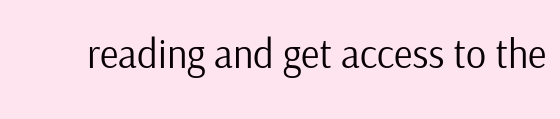reading and get access to the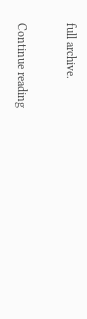full archive.

Continue reading